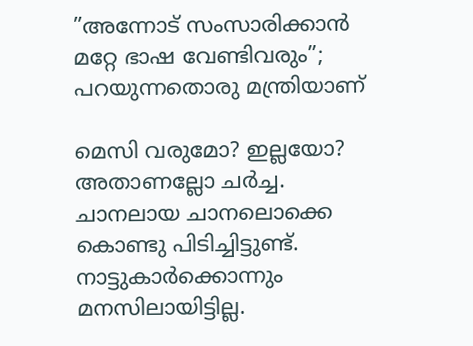”അന്നോട് സംസാരിക്കാന്‍ മറ്റേ ഭാഷ വേണ്ടിവരും”; പറയുന്നതൊരു മന്ത്രിയാണ്

മെസി വരുമോ? ഇല്ലയോ?
അതാണല്ലോ ചര്‍ച്ച.
ചാനലായ ചാനലൊക്കെ കൊണ്ടു പിടിച്ചിട്ടുണ്ട്.
നാട്ടുകാര്‍ക്കൊന്നും മനസിലായിട്ടില്ല.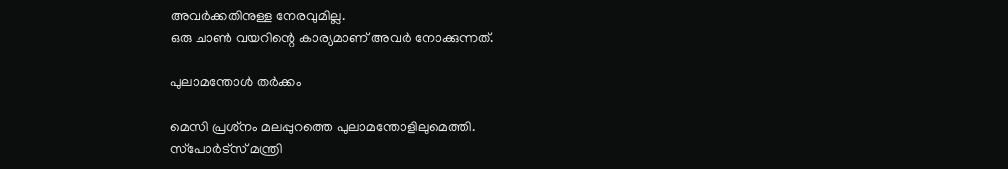അവര്‍ക്കതിനുള്ള നേരവുമില്ല.
ഒരു ചാണ്‍ വയറിന്റെ കാര്യമാണ് അവര്‍ നോക്കുന്നത്.

പുലാമന്തോള്‍ തര്‍ക്കം

മെസി പ്രശ്‌നം മലപ്പുറത്തെ പുലാമന്തോളിലുമെത്തി.
സ്‌പോര്‍ട്‌സ് മന്ത്രി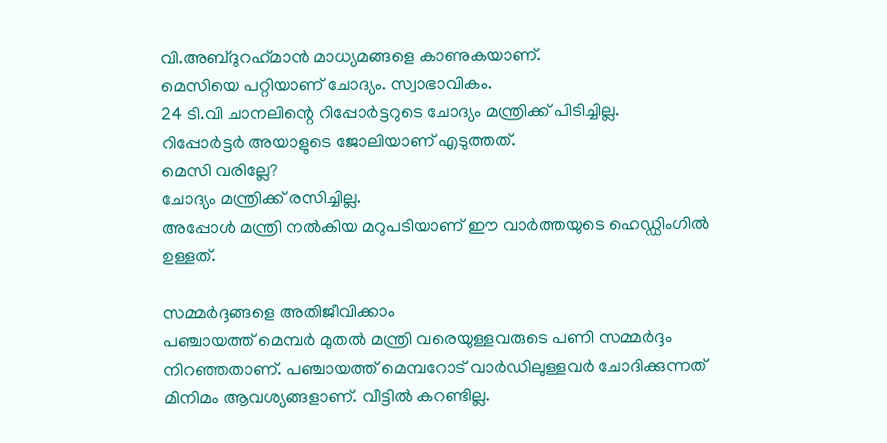വി.അബ്ദുറഹ്‌മാന്‍ മാധ്യമങ്ങളെ കാണുകയാണ്.
മെസിയെ പറ്റിയാണ് ചോദ്യം. സ്വാഭാവികം.
24 ടി.വി ചാനലിന്റെ റിപ്പോര്‍ട്ടറുടെ ചോദ്യം മന്ത്രിക്ക് പിടിച്ചില്ല.
റിപ്പോര്‍ട്ടര്‍ അയാളുടെ ജോലിയാണ് എടുത്തത്.
മെസി വരില്ലേ?
ചോദ്യം മന്ത്രിക്ക് രസിച്ചില്ല.
അപ്പോള്‍ മന്ത്രി നല്‍കിയ മറുപടിയാണ് ഈ വാര്‍ത്തയുടെ ഹെഡ്ഡിംഗില്‍ ഉള്ളത്.

സമ്മര്‍ദ്ദങ്ങളെ അതിജീവിക്കാം
പഞ്ചായത്ത് മെമ്പര്‍ മുതല്‍ മന്ത്രി വരെയുള്ളവരുടെ പണി സമ്മര്‍ദ്ദം നിറഞ്ഞതാണ്. പഞ്ചായത്ത് മെമ്പറോട് വാര്‍ഡിലുള്ളവര്‍ ചോദിക്കുന്നത് മിനിമം ആവശ്യങ്ങളാണ്. വീട്ടില്‍ കറണ്ടില്ല.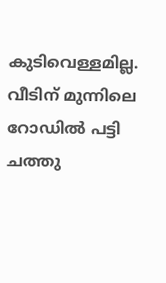കുടിവെള്ളമില്ല. വീടിന് മുന്നിലെ റോഡില്‍ പട്ടി ചത്തു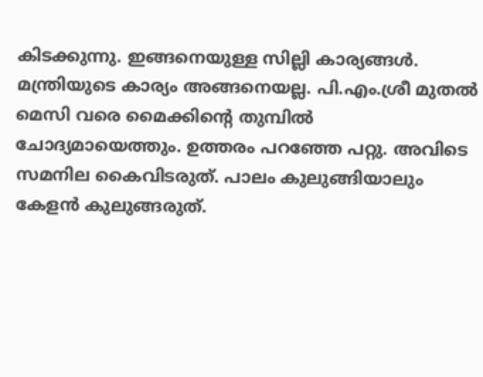കിടക്കുന്നു. ഇങ്ങനെയുള്ള സില്ലി കാര്യങ്ങള്‍.
മന്ത്രിയുടെ കാര്യം അങ്ങനെയല്ല. പി.എം.ശ്രീ മുതല്‍ മെസി വരെ മൈക്കിന്റെ തുമ്പില്‍ ചോദ്യമായെത്തും. ഉത്തരം പറഞ്ഞേ പറ്റു. അവിടെ സമനില കൈവിടരുത്. പാലം കുലുങ്ങിയാലും കേളന്‍ കുലുങ്ങരുത്.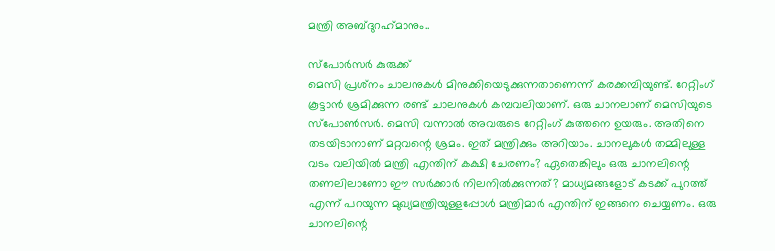മന്ത്രി അബ്ദുറഹ്‌മാനും..

സ്‌പോര്‍സര്‍ കുരുക്ക്
മെസി പ്രശ്‌നം ചാലനുകള്‍ മിനുക്കിയെടുക്കുന്നതാണെന്ന് കരക്കമ്പിയുണ്ട്. റേറ്റിംഗ് കൂട്ടാന്‍ ശ്രമിക്കുന്ന രണ്ട് ചാലനുകള്‍ കമ്പവലിയാണ്. ഒരു ചാനലാണ് മെസിയുടെ സ്‌പോണ്‍സര്‍. മെസി വന്നാല്‍ അവരുടെ റേറ്റിംഗ് കുത്തനെ ഉയരും. അതിനെ തടയിടാനാണ് മറ്റവന്റെ ശ്രമം. ഇത് മന്ത്രിക്കും അറിയാം. ചാനലുകള്‍ തമ്മിലുള്ള വടം വലിയില്‍ മന്ത്രി എന്തിന് കക്ഷി ചേരണം? ഏതെങ്കിലും ഒരു ചാനലിന്റെ തണലിലാണോ ഈ സര്‍ക്കാര്‍ നിലനില്‍ക്കുന്നത്? മാധ്യമങ്ങളോട് കടക്ക് പുറത്ത് എന്ന് പറയുന്ന മുഖ്യമന്ത്രിയുള്ളപ്പോള്‍ മന്ത്രിമാര്‍ എന്തിന് ഇങ്ങനെ ചെയ്യണം. ഒരു ചാനലിന്റെ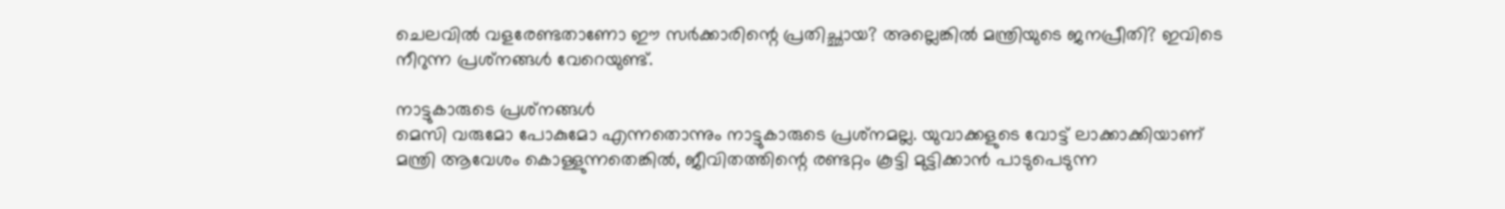ചെലവില്‍ വളരേണ്ടതാണോ ഈ സര്‍ക്കാരിന്റെ പ്രതിച്ഛായ? അല്ലെങ്കില്‍ മന്ത്രിയുടെ ജനപ്രീതി? ഇവിടെ നീറുന്ന പ്രശ്‌നങ്ങള്‍ വേറെയുണ്ട്.

നാട്ടുകാരുടെ പ്രശ്‌നങ്ങള്‍
മെസി വരുമോ പോകുമോ എന്നതൊന്നും നാട്ടുകാരുടെ പ്രശ്‌നമല്ല. യുവാക്കളുടെ വോട്ട് ലാക്കാക്കിയാണ് മന്ത്രി ആവേശം കൊള്ളുന്നതെങ്കില്‍, ജീവിതത്തിന്റെ രണ്ടറ്റം കൂട്ടി മുട്ടിക്കാന്‍ പാടുപെടുന്ന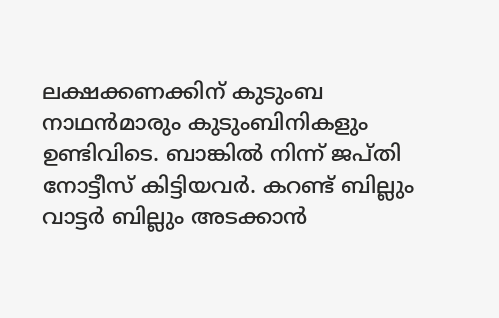ലക്ഷക്കണക്കിന് കുടുംബ നാഥന്‍മാരും കുടുംബിനികളും ഉണ്ടിവിടെ. ബാങ്കില്‍ നിന്ന് ജപ്തി നോട്ടീസ് കിട്ടിയവര്‍. കറണ്ട് ബില്ലും വാട്ടര്‍ ബില്ലും അടക്കാന്‍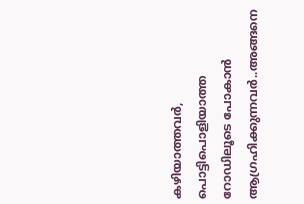കഴിയാത്തവര്‍, പൊട്ടിപൊളിയാത്ത റോഡിലൂടെ പോകാന്‍ ആഗ്രഹിക്കുന്നവര്‍..അങ്ങനെ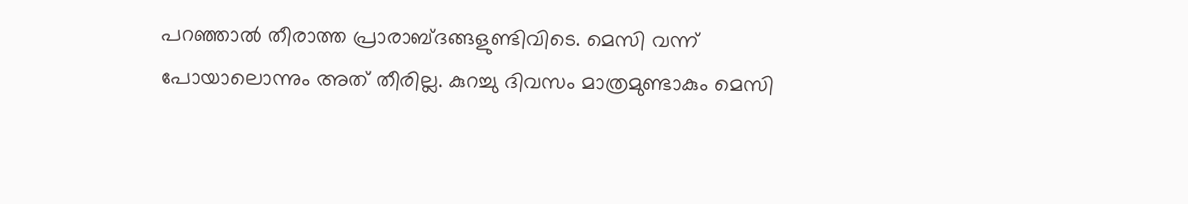പറഞ്ഞാല്‍ തീരാത്ത പ്രാരാബ്ദങ്ങളുണ്ടിവിടെ. മെസി വന്ന് പോയാലൊന്നും അത് തീരില്ല. കുറച്ചു ദിവസം മാത്രമുണ്ടാകും മെസി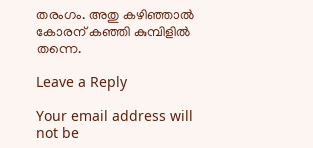തരംഗം. അതു കഴിഞ്ഞാല്‍ കോരന് കഞ്ഞി കുമ്പിളില്‍ തന്നെ.

Leave a Reply

Your email address will not be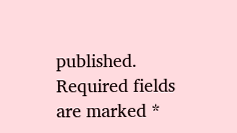published. Required fields are marked *